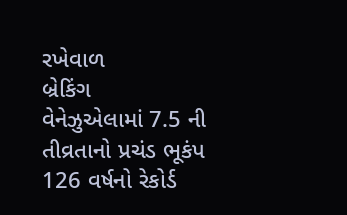રખેવાળ
બ્રેકિંગ
વેનેઝુએલામાં 7.5 ની તીવ્રતાનો પ્રચંડ ભૂકંપ 126 વર્ષનો રેકોર્ડ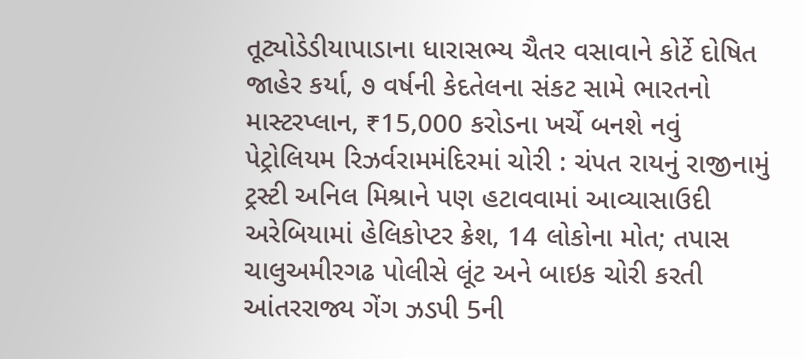તૂટ્યોડેડીયાપાડાના ધારાસભ્ય ચૈતર વસાવાને કોર્ટે દોષિત જાહેર કર્યા, ૭ વર્ષની કેદતેલના સંકટ સામે ભારતનો માસ્ટરપ્લાન, ₹15,000 કરોડના ખર્ચે બનશે નવું પેટ્રોલિયમ રિઝર્વરામમંદિરમાં ચોરી : ચંપત રાયનું રાજીનામું ટ્રસ્ટી અનિલ મિશ્રાને પણ હટાવવામાં આવ્યાસાઉદી અરેબિયામાં હેલિકોપ્ટર ક્રેશ, 14 લોકોના મોત; તપાસ ચાલુઅમીરગઢ પોલીસે લૂંટ અને બાઇક ચોરી કરતી આંતરરાજ્ય ગેંગ ઝડપી 5ની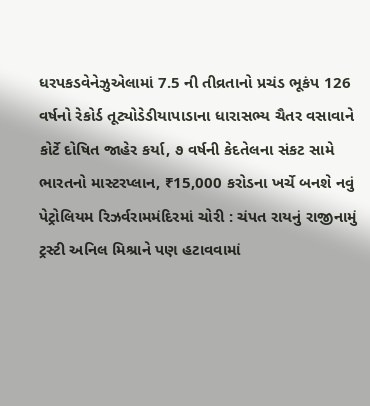ધરપકડવેનેઝુએલામાં 7.5 ની તીવ્રતાનો પ્રચંડ ભૂકંપ 126 વર્ષનો રેકોર્ડ તૂટ્યોડેડીયાપાડાના ધારાસભ્ય ચૈતર વસાવાને કોર્ટે દોષિત જાહેર કર્યા, ૭ વર્ષની કેદતેલના સંકટ સામે ભારતનો માસ્ટરપ્લાન, ₹15,000 કરોડના ખર્ચે બનશે નવું પેટ્રોલિયમ રિઝર્વરામમંદિરમાં ચોરી : ચંપત રાયનું રાજીનામું ટ્રસ્ટી અનિલ મિશ્રાને પણ હટાવવામાં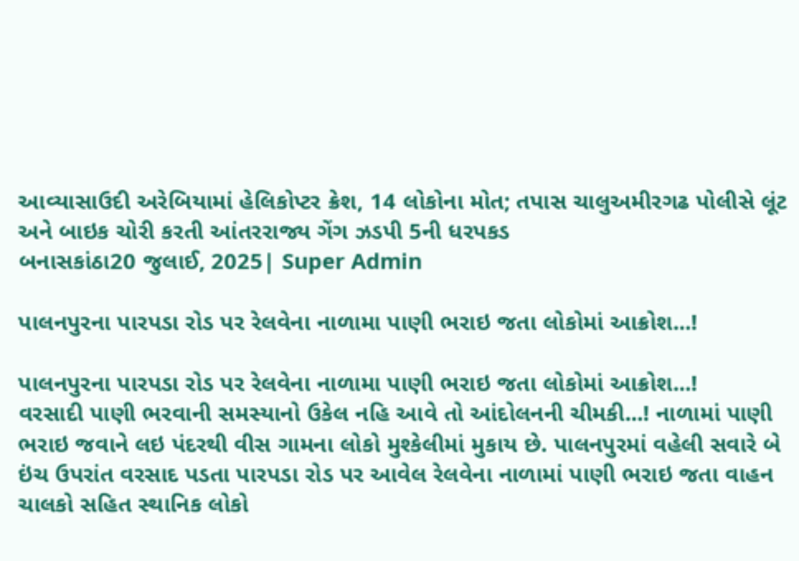આવ્યાસાઉદી અરેબિયામાં હેલિકોપ્ટર ક્રેશ, 14 લોકોના મોત; તપાસ ચાલુઅમીરગઢ પોલીસે લૂંટ અને બાઇક ચોરી કરતી આંતરરાજ્ય ગેંગ ઝડપી 5ની ધરપકડ
બનાસકાંઠા20 જુલાઈ, 2025| Super Admin

પાલનપુરના પારપડા રોડ પર રેલવેના નાળામા પાણી ભરાઇ જતા લોકોમાં આક્રોશ...!

પાલનપુરના પારપડા રોડ પર રેલવેના નાળામા પાણી ભરાઇ જતા લોકોમાં આક્રોશ...!
વરસાદી પાણી ભરવાની સમસ્યાનો ઉકેલ નહિ આવે તો આંદોલનની ચીમકી...! નાળામાં પાણી ભરાઇ જવાને લઇ પંદરથી વીસ ગામના લોકો મુશ્કેલીમાં મુકાય છે. પાલનપુરમાં વહેલી સવારે બે ઇંચ ઉપરાંત વરસાદ પડતા પારપડા રોડ પર આવેલ રેલવેના નાળામાં પાણી ભરાઇ જતા વાહન ચાલકો સહિત સ્થાનિક લોકો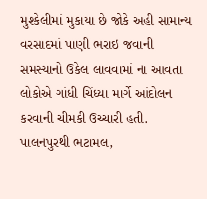મુશ્કેલીમાં મુકાયા છે જોકે અહી સામાન્ય વરસાદમાં પાણી ભરાઇ જવાની સમસ્યાનો ઉકેલ લાવવામાં ના આવતા લોકોએ ગાંધી ચિંધ્યા માર્ગે આંદોલન કરવાની ચીમકી ઉચ્ચારી હતી. પાલનપુરથી ભટામલ,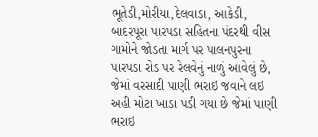ભૂતેડી,મોરીયા,દેલવાડા, આકેડી, બાદરપૂરા પારપડા સહિતના પંદરથી વીસ ગામોને જોડતા માર્ગ પર પાલનપુરના પારપડા રોડ પર રેલવેનું નાળું આવેલું છે, જેમાં વરસાદી પાણી ભરાઇ જવાને લઇ અહી મોટા ખાડા પડી ગયા છે જેમાં પાણી ભરાઇ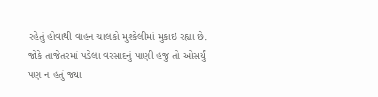રહેતું હોવાથી વાહન ચાલકો મુશ્કેલીમાં મુકાઇ રહ્યા છે. જોકે તાજેતરમાં પડેલા વરસાદનું પાણી હજુ તો ઓસર્યું પણ ન હતું જ્યા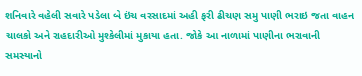શનિવારે વહેલી સવારે પડેલા બે ઇંચ વરસાદમાં અહી ફરી ઢીચણ સમુ પાણી ભરાઇ જતા વાહન ચાલકો અને રાહદારીઓ મુશ્કેલીમાં મુકાયા હતા. જોકે આ નાળામાં પાણીના ભરાવાની સમસ્યાનો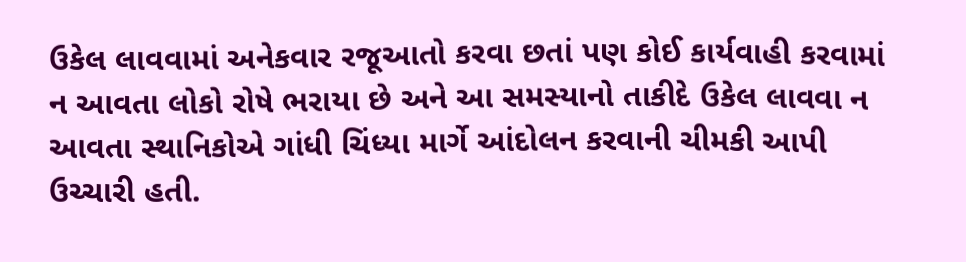ઉકેલ લાવવામાં અનેકવાર રજૂઆતો કરવા છતાં પણ કોઈ કાર્યવાહી કરવામાં ન આવતા લોકો રોષે ભરાયા છે અને આ સમસ્યાનો તાકીદે ઉકેલ લાવવા ન આવતા સ્થાનિકોએ ગાંધી ચિંધ્યા માર્ગે આંદોલન કરવાની ચીમકી આપી ઉચ્ચારી હતી.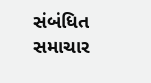સંબંધિત સમાચાર